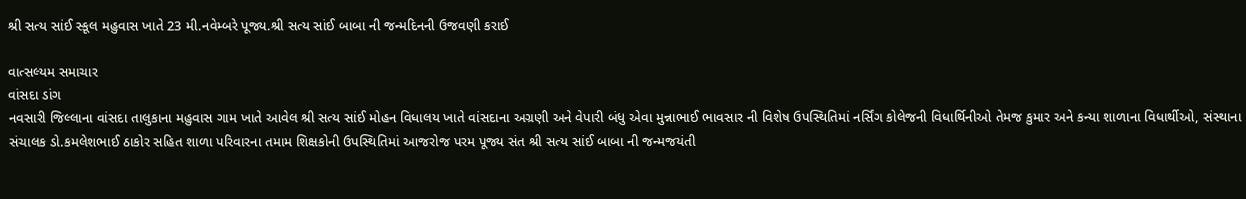શ્રી સત્ય સાંઈ સ્કૂલ મહુવાસ ખાતે 23 મી.નવેમ્બરે પૂજ્ય.શ્રી સત્ય સાંઈ બાબા ની જન્મદિનની ઉજવણી કરાઈ

વાત્સલ્યમ સમાચાર
વાંસદા ડાંગ
નવસારી જિલ્લાના વાંસદા તાલુકાના મહુવાસ ગામ ખાતે આવેલ શ્રી સત્ય સાંઈ મોહન વિધાલય ખાતે વાંસદાના અગ્રણી અને વેપારી બંધુ એવા મુન્નાભાઈ ભાવસાર ની વિશેષ ઉપસ્થિતિમાં નર્સિંગ કોલેજની વિધાર્થિનીઓ તેમજ કુમાર અને કન્યા શાળાના વિધાર્થીઓ, સંસ્થાના સંચાલક ડો.કમલેશભાઈ ઠાકોર સહિત શાળા પરિવારના તમામ શિક્ષકોની ઉપસ્થિતિમાં આજરોજ પરમ પૂજ્ય સંત શ્રી સત્ય સાંઈ બાબા ની જન્મજયંતી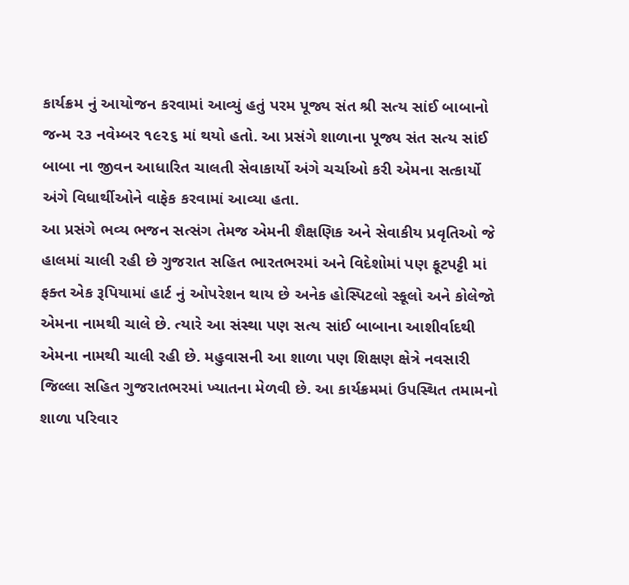કાર્યક્રમ નું આયોજન કરવામાં આવ્યું હતું પરમ પૂજ્ય સંત શ્રી સત્ય સાંઈ બાબાનો જન્મ ૨૩ નવેમ્બર ૧૯૨૬ માં થયો હતો. આ પ્રસંગે શાળાના પૂજ્ય સંત સત્ય સાંઈ બાબા ના જીવન આધારિત ચાલતી સેવાકાર્યો અંગે ચર્ચાઓ કરી એમના સત્કાર્યો અંગે વિધાર્થીઓને વાફેક કરવામાં આવ્યા હતા.
આ પ્રસંગે ભવ્ય ભજન સત્સંગ તેમજ એમની શૈક્ષણિક અને સેવાકીય પ્રવૃતિઓ જે હાલમાં ચાલી રહી છે ગુજરાત સહિત ભારતભરમાં અને વિદેશોમાં પણ ફૂટપટ્ટી માં ફક્ત એક રૂપિયામાં હાર્ટ નું ઓપરેશન થાય છે અનેક હોસ્પિટલો સ્કૂલો અને કોલેજો એમના નામથી ચાલે છે. ત્યારે આ સંસ્થા પણ સત્ય સાંઈ બાબાના આશીર્વાદથી એમના નામથી ચાલી રહી છે. મહુવાસની આ શાળા પણ શિક્ષણ ક્ષેત્રે નવસારી જિલ્લા સહિત ગુજરાતભરમાં ખ્યાતના મેળવી છે. આ કાર્યક્રમમાં ઉપસ્થિત તમામનો શાળા પરિવાર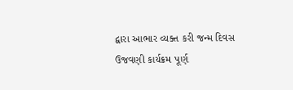દ્વારા આભાર વ્યક્ત કરી જન્મ દિવસ ઉજવણી કાર્યક્રમ પૂર્ણ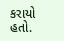કરાયો હતો.